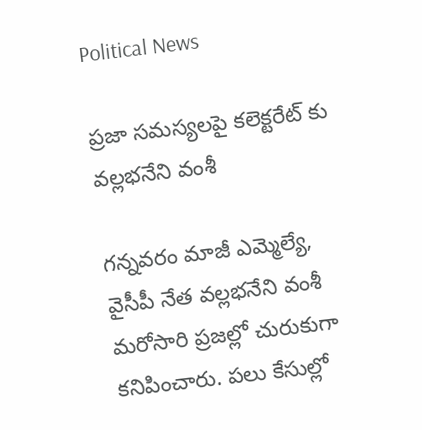Political News

ప్రజా సమస్యలపై కలెక్టరేట్ కు వల్లభనేని వంశీ

గన్నవరం మాజీ ఎమ్మెల్యే, వైసీపీ నేత వల్లభనేని వంశీ మరోసారి ప్రజల్లో చురుకుగా కనిపించారు. పలు కేసుల్లో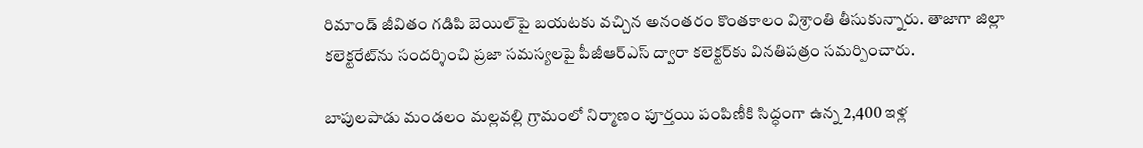రిమాండ్ జీవితం గడిపి బెయిల్‌పై బయటకు వచ్చిన అనంతరం కొంతకాలం విశ్రాంతి తీసుకున్నారు. తాజాగా జిల్లా కలెక్టరేట్‌ను సందర్శించి ప్రజా సమస్యలపై పీజీఆర్ఎస్ ద్వారా కలెక్టర్‌కు వినతిపత్రం సమర్పించారు.

బాపులపాడు మండలం మల్లవల్లి గ్రామంలో నిర్మాణం పూర్తయి పంపిణీకి సిద్ధంగా ఉన్న 2,400 ఇళ్ల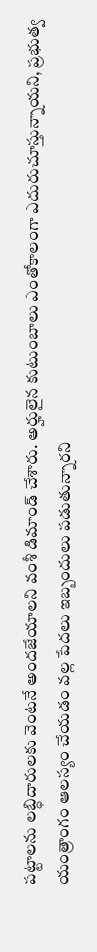పట్టాలను లబ్ధిదారులకు వెంటనే అందజేయాలని వంశీ డిమాండ్ చేశారు. అర్హులైన కుటుంబాలు ఎంతోకాలంగా ఎదురుచూస్తున్నాయని, ప్రభుత్వ యంత్రాంగం ఆలస్యం చేయడం వల్ల పేదలు ఇబ్బందులు పడుతున్నారని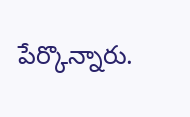పేర్కొన్నారు.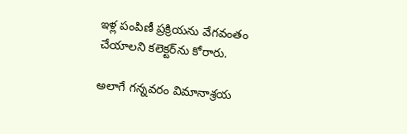ఇళ్ల పంపిణీ ప్రక్రియను వేగవంతం చేయాలని కలెక్టర్‌ను కోరారు.

అలాగే గన్నవరం విమానాశ్రయ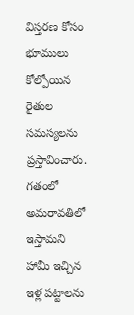విస్తరణ కోసం భూములు కోల్పోయిన రైతుల సమస్యలను ప్రస్తావించారు. గతంలో అమరావతిలో ఇస్తామని హామీ ఇచ్చిన ఇళ్ల పట్టాలను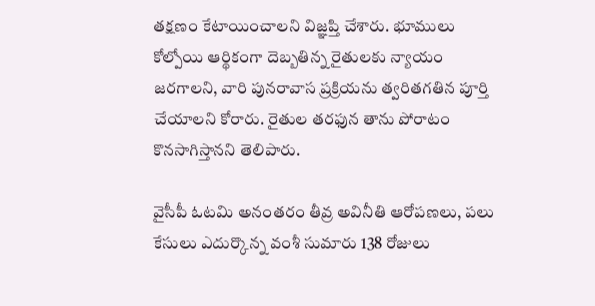తక్షణం కేటాయించాలని విజ్ఞప్తి చేశారు. భూములు కోల్పోయి ఆర్థికంగా దెబ్బతిన్న రైతులకు న్యాయం జరగాలని, వారి పునరావాస ప్రక్రియను త్వరితగతిన పూర్తి చేయాలని కోరారు. రైతుల తరఫున తాను పోరాటం కొనసాగిస్తానని తెలిపారు.

వైసీపీ ఓటమి అనంతరం తీవ్ర అవినీతి ఆరోపణలు, పలు కేసులు ఎదుర్కొన్న వంశీ సుమారు 138 రోజులు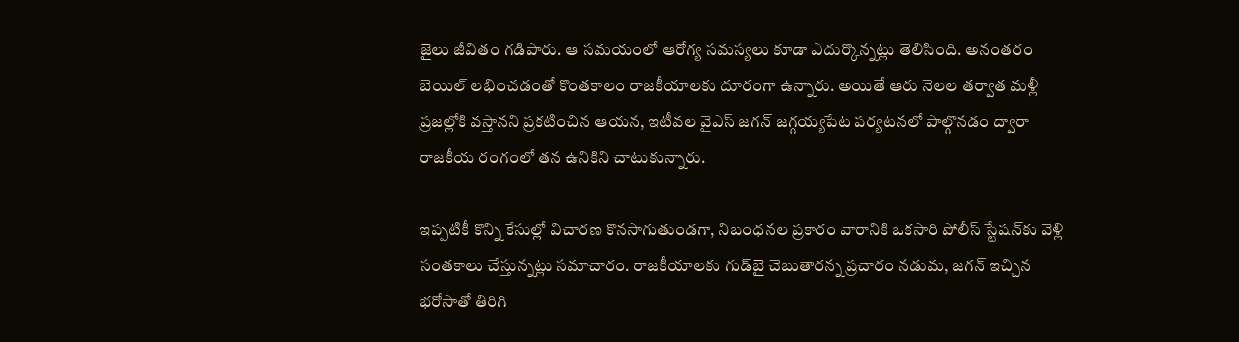జైలు జీవితం గడిపారు. ఆ సమయంలో ఆరోగ్య సమస్యలు కూడా ఎదుర్కొన్నట్లు తెలిసింది. అనంతరం బెయిల్ లభించడంతో కొంతకాలం రాజకీయాలకు దూరంగా ఉన్నారు. అయితే ఆరు నెలల తర్వాత మళ్లీ ప్రజల్లోకి వస్తానని ప్రకటించిన ఆయన, ఇటీవల వైఎస్ జగన్ జగ్గయ్యపేట పర్యటనలో పాల్గొనడం ద్వారా రాజకీయ రంగంలో తన ఉనికిని చాటుకున్నారు.

ఇప్పటికీ కొన్ని కేసుల్లో విచారణ కొనసాగుతుండగా, నిబంధనల ప్రకారం వారానికి ఒకసారి పోలీస్ స్టేషన్‌కు వెళ్లి సంతకాలు చేస్తున్నట్లు సమాచారం. రాజకీయాలకు గుడ్‌బై చెబుతారన్న ప్రచారం నడుమ, జగన్ ఇచ్చిన భరోసాతో తిరిగి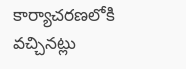కార్యాచరణలోకి వచ్చినట్లు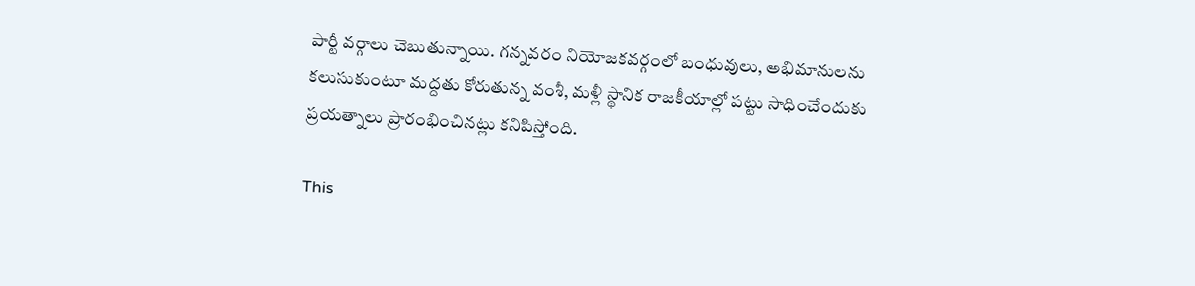పార్టీ వర్గాలు చెబుతున్నాయి. గన్నవరం నియోజకవర్గంలో బంధువులు, అభిమానులను కలుసుకుంటూ మద్దతు కోరుతున్న వంశీ, మళ్లీ స్థానిక రాజకీయాల్లో పట్టు సాధించేందుకు ప్రయత్నాలు ప్రారంభించినట్లు కనిపిస్తోంది.

This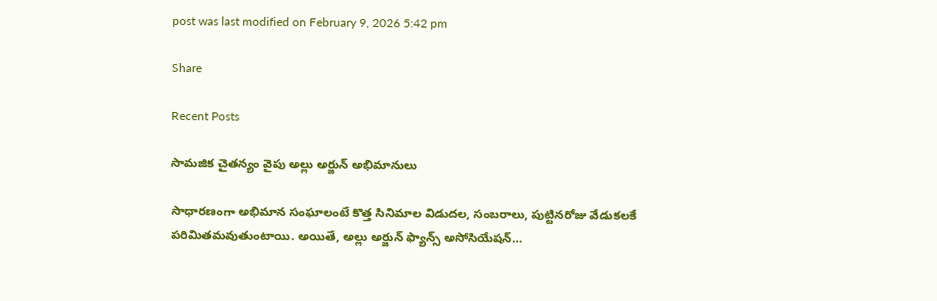post was last modified on February 9, 2026 5:42 pm

Share

Recent Posts

సామజిక చైతన్యం వైపు అల్లు అర్జున్ అభిమానులు

సాధారణంగా అభిమాన సంఘాలంటే కొత్త సినిమాల విడుదల, సంబరాలు, పుట్టినరోజు వేడుకలకే పరిమితమవుతుంటాయి. అయితే, అల్లు అర్జున్ ఫ్యాన్స్ అసోసియేషన్…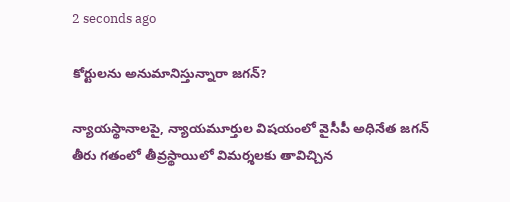2 seconds ago

కోర్టులను అనుమానిస్తున్నారా జగన్?

న్యాయస్థానాలపై, న్యాయమూర్తుల విషయంలో వైసీపీ అధినేత జగన్ తీరు గతంలో తీవ్రస్థాయిలో విమర్శలకు తావిచ్చిన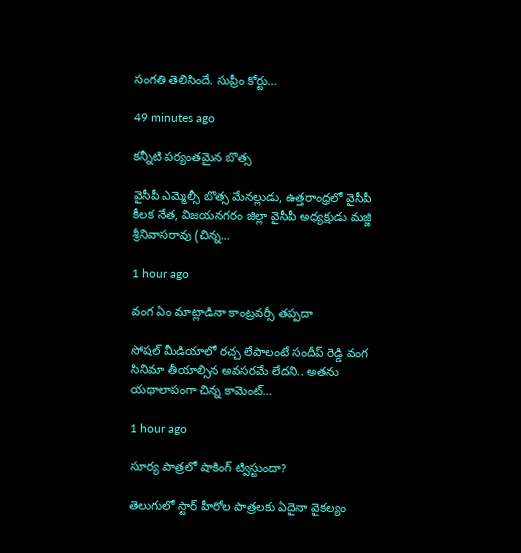సంగతి తెలిసిందే. సుప్రీం కోర్టు…

49 minutes ago

కన్నీటి పర్యంతమైన బొత్స

వైసీపీ ఎమ్మెల్సీ బొత్స మేనల్లుడు, ఉత్తరాంధ్రలో వైసీపీ కీలక నేత, విజయనగరం జిల్లా వైసీపీ అధ్యక్షుడు మజ్జి శ్రీనివాసరావు (చిన్న…

1 hour ago

వంగ ఏం మాట్లాడినా కాంట్రవర్సీ తప్పదా

సోషల్ మీడియాలో రచ్చ లేపాలంటే సందీప్ రెడ్డి వంగ సినిమా తీయాల్సిన అవసరమే లేదని.. అతను యథాలాపంగా చిన్న కామెంట్…

1 hour ago

సూర్య పాత్రలో షాకింగ్ ట్విస్టుందా?

తెలుగులో స్టార్ హీరోల పాత్రలకు ఏదైనా వైకల్యం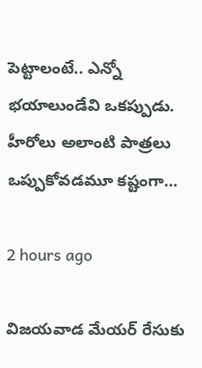పెట్టాలంటే.. ఎన్నో భయాలుండేవి ఒకప్పుడు. హీరోలు అలాంటి పాత్రలు ఒప్పుకోవడమూ కష్టంగా…

2 hours ago

విజయవాడ మేయర్ రేసుకు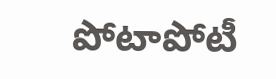పోటాపోటీ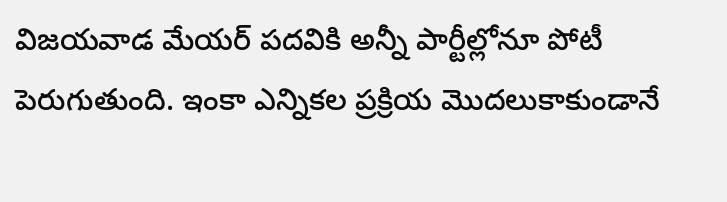విజయవాడ మేయర్ పదవికి అన్నీ పార్టీల్లోనూ పోటీ పెరుగుతుంది. ఇంకా ఎన్నికల ప్రక్రియ మొదలుకాకుండానే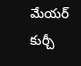మేయర్ కుర్చీ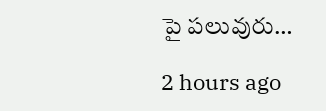పై పలువురు…

2 hours ago